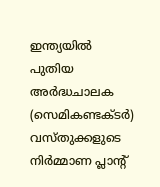ഇന്ത്യയിൽ പുതിയ അർദ്ധചാലക (സെമികണ്ടക്ടർ) വസ്തുക്കളുടെ നിർമ്മാണ പ്ലാന്റ്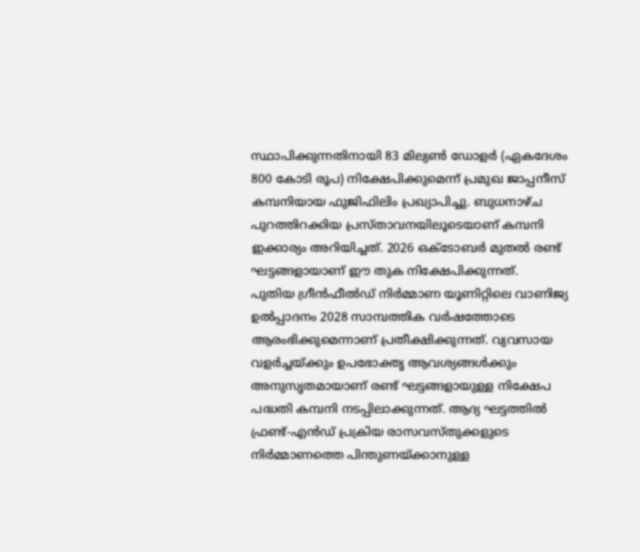സ്ഥാപിക്കുന്നതിനായി 83 മില്യൺ ഡോളർ (ഏകദേശം 800 കോടി രൂപ) നിക്ഷേപിക്കുമെന്ന് പ്രമുഖ ജാപ്പനീസ് കമ്പനിയായ ഫുജിഫിലിം പ്രഖ്യാപിച്ചു. ബുധനാഴ്ച പുറത്തിറക്കിയ പ്രസ്താവനയിലൂടെയാണ് കമ്പനി ഇക്കാര്യം അറിയിച്ചത്. 2026 ഒക്ടോബർ മുതൽ രണ്ട് ഘട്ടങ്ങളായാണ് ഈ തുക നിക്ഷേപിക്കുന്നത്.
പുതിയ ഗ്രീൻഫീൽഡ് നിർമ്മാണ യൂണിറ്റിലെ വാണിജ്യ ഉൽപ്പാദനം 2028 സാമ്പത്തിക വർഷത്തോടെ ആരംഭിക്കുമെന്നാണ് പ്രതീക്ഷിക്കുന്നത്. വ്യവസായ വളർച്ചയ്ക്കും ഉപഭോക്തൃ ആവശ്യങ്ങൾക്കും അനുസൃതമായാണ് രണ്ട് ഘട്ടങ്ങളായുള്ള നിക്ഷേപ പദ്ധതി കമ്പനി നടപ്പിലാക്കുന്നത്. ആദ്യ ഘട്ടത്തിൽ ഫ്രണ്ട്-എൻഡ് പ്രക്രിയ രാസവസ്തുക്കളുടെ നിർമ്മാണത്തെ പിന്തുണയ്ക്കാനുള്ള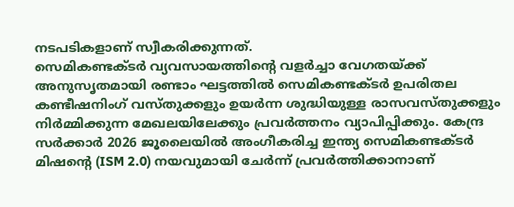നടപടികളാണ് സ്വീകരിക്കുന്നത്.
സെമികണ്ടക്ടർ വ്യവസായത്തിന്റെ വളർച്ചാ വേഗതയ്ക്ക് അനുസൃതമായി രണ്ടാം ഘട്ടത്തിൽ സെമികണ്ടക്ടർ ഉപരിതല കണ്ടീഷനിംഗ് വസ്തുക്കളും ഉയർന്ന ശുദ്ധിയുള്ള രാസവസ്തുക്കളും നിർമ്മിക്കുന്ന മേഖലയിലേക്കും പ്രവർത്തനം വ്യാപിപ്പിക്കും. കേന്ദ്ര സർക്കാർ 2026 ജൂലൈയിൽ അംഗീകരിച്ച ഇന്ത്യ സെമികണ്ടക്ടർ മിഷന്റെ (ISM 2.0) നയവുമായി ചേർന്ന് പ്രവർത്തിക്കാനാണ്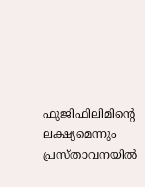ഫുജിഫിലിമിന്റെ ലക്ഷ്യമെന്നും പ്രസ്താവനയിൽ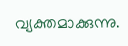വ്യക്തമാക്കുന്നു.